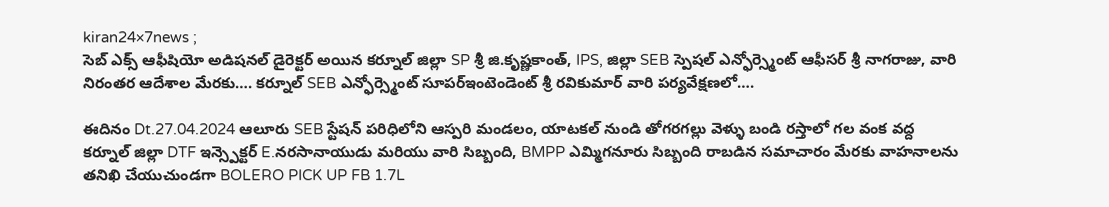kiran24×7news ;
సెబ్ ఎక్స్ ఆఫీషియో అడిషనల్ డైరెక్టర్ అయిన కర్నూల్ జిల్లా SP శ్రీ జి.కృష్ణకాంత్, IPS, జిల్లా SEB స్పెషల్ ఎన్ఫోర్స్మెంట్ ఆఫీసర్ శ్రీ నాగరాజు, వారి నిరంతర ఆదేశాల మేరకు…. కర్నూల్ SEB ఎన్ఫోర్స్మెంట్ సూపర్ఇంటెండెంట్ శ్రీ రవికుమార్ వారి పర్యవేక్షణలో….

ఈదినం Dt.27.04.2024 ఆలూరు SEB స్టేషన్ పరిధిలోని ఆస్పరి మండలం, యాటకల్ నుండి తోగరగల్లు వెళ్ళు బండి రస్తాలో గల వంక వద్ద కర్నూల్ జిల్లా DTF ఇన్స్పెక్టర్ E.నరసానాయుడు మరియు వారి సిబ్బంది, BMPP ఎమ్మిగనూరు సిబ్బంది రాబడిన సమాచారం మేరకు వాహనాలను తనిఖి చేయుచుండగా BOLERO PICK UP FB 1.7L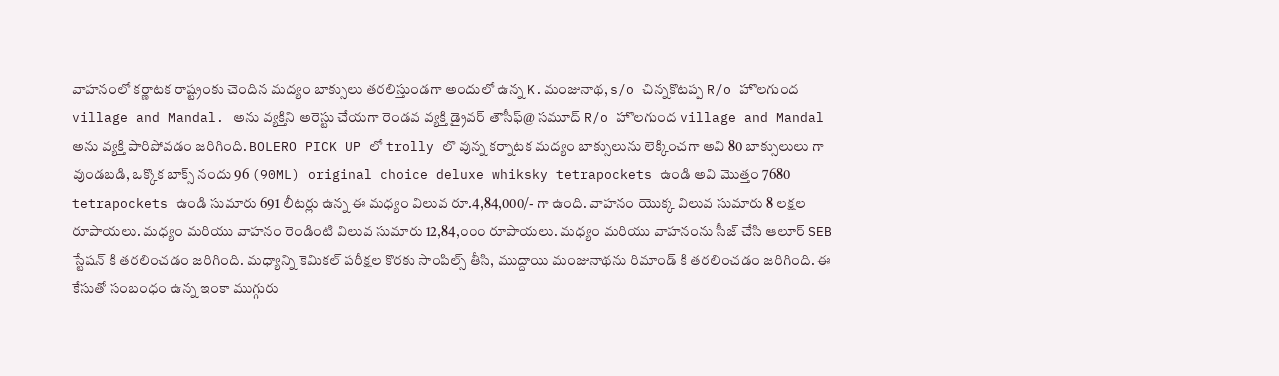వాహనంలో కర్ణాటక రాష్ట్రంకు చెందిన మద్యం బాక్సులు తరలిస్తుండగా అందులో ఉన్న K.మంజునాథ, s/o చిన్నకొటప్ప R/o హొలగుంద village and Mandal. అను వ్యక్తిని అరెస్టు చేయగా రెండవ వ్యక్తి డ్రైవర్ తౌసీఫ్@ సమూద్ R/o హొలగుంద village and Mandal అను వ్యక్తి పారిపోవడం జరిగింది. BOLERO PICK UP లో trolly లొ వున్న కర్నాటక మద్యం బాక్సులును లెక్కించగా అవి 80 బాక్సులులు గా వుండబడి, ఒక్కొక బాక్స్ నందు 96 (90ML) original choice deluxe whiksky tetrapockets ఉండి అవి మొత్తం 7680 tetrapockets ఉండి సుమారు 691 లీటర్లు ఉన్న ఈ మధ్యం విలువ రూ.4,84,000/- గా ఉంది. వాహనం యొక్క విలువ సుమారు 8 లక్షల రూపాయలు. మధ్యం మరియు వాహనం రెండింటి విలువ సుమారు 12,84,౦౦౦ రూపాయలు. మధ్యం మరియు వాహనంను సీజ్ చేసి ఆలూర్ SEB స్టేషన్ కి తరలించడం జరిగింది. మధ్యాన్ని కెమికల్ పరీక్షల కొరకు సాంపిల్స్ తీసి, ముద్దాయి మంజునాథను రిమాండ్ కి తరలించడం జరిగింది. ఈ కేసుతో సంబంధం ఉన్న ఇంకా ముగ్గురు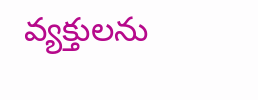వ్యక్తులను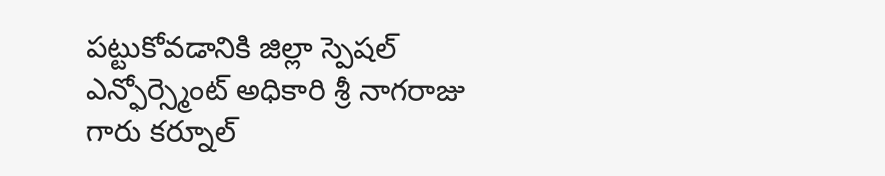పట్టుకోవడానికి జిల్లా స్పెషల్ ఎన్ఫోర్స్మెంట్ అధికారి శ్రీ నాగరాజు గారు కర్నూల్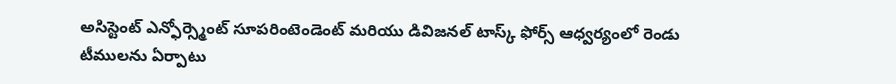అసిస్టెంట్ ఎన్ఫోర్స్మెంట్ సూపరింటెండెంట్ మరియు డివిజనల్ టాస్క్ ఫోర్స్ ఆధ్వర్యంలో రెండు టీములను ఏర్పాటు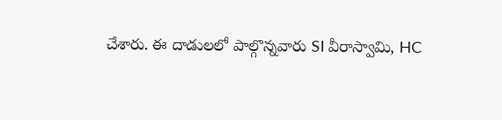చేశారు. ఈ దాడులలో పాల్గొన్నవారు SI వీరాస్వామి, HC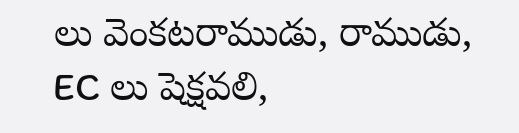లు వెంకటరాముడు, రాముడు, EC లు షెక్షవలి,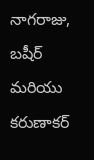నాగరాజు, బషీర్ మరియు కరుణాకర్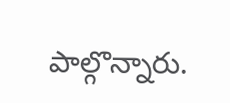పాల్గొన్నారు.